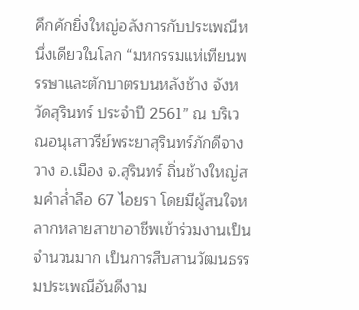คึกคักยิ่งใหญ่อลังการกับประเพณีหนึ่งเดียวในโลก “มหกรรมแห่เทียนพรรษาและตักบาตรบนหลังช้าง จังหวัดสุรินทร์ ประจำปี 2561” ณ บริเวณอนุเสาวรีย์พระยาสุรินทร์ภักดีจางวาง อ.เมือง จ.สุรินทร์ ถิ่นช้างใหญ่สมคำล่ำลือ 67 ไอยรา โดยมีผู้สนใจหลากหลายสาขาอาชีพเข้าร่วมงานเป็นจำนวนมาก เป็นการสืบสานวัฒนธรรมประเพณีอันดีงาม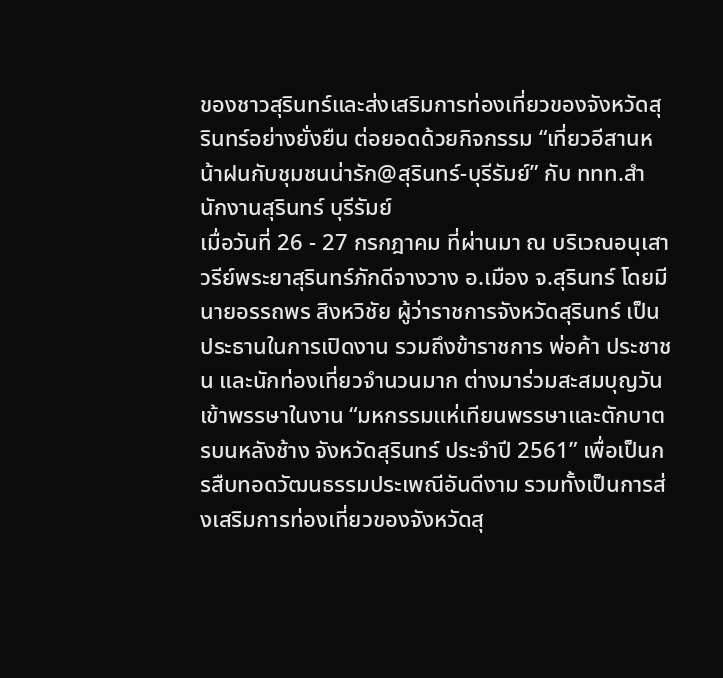ของชาวสุรินทร์และส่งเสริมการท่องเที่ยวของจังหวัดสุรินทร์อย่างยั่งยืน ต่อยอดด้วยกิจกรรม “เที่ยวอีสานหน้าฝนกับชุมชนน่ารัก@สุรินทร์-บุรีรัมย์” กับ ททท.สำนักงานสุรินทร์ บุรีรัมย์
เมื่อวันที่ 26 - 27 กรกฎาคม ที่ผ่านมา ณ บริเวณอนุเสาวรีย์พระยาสุรินทร์ภักดีจางวาง อ.เมือง จ.สุรินทร์ โดยมี นายอรรถพร สิงหวิชัย ผู้ว่าราชการจังหวัดสุรินทร์ เป็นประธานในการเปิดงาน รวมถึงข้าราชการ พ่อค้า ประชาชน และนักท่องเที่ยวจำนวนมาก ต่างมาร่วมสะสมบุญวันเข้าพรรษาในงาน “มหกรรมแห่เทียนพรรษาและตักบาตรบนหลังช้าง จังหวัดสุรินทร์ ประจำปี 2561” เพื่อเป็นกรสืบทอดวัฒนธรรมประเพณีอันดีงาม รวมทั้งเป็นการส่งเสริมการท่องเที่ยวของจังหวัดสุ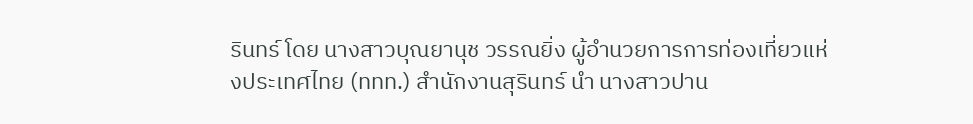รินทร์ โดย นางสาวบุณยานุช วรรณยิ่ง ผู้อำนวยการการท่องเที่ยวแห่งประเทศไทย (ททท.) สำนักงานสุรินทร์ นำ นางสาวปาน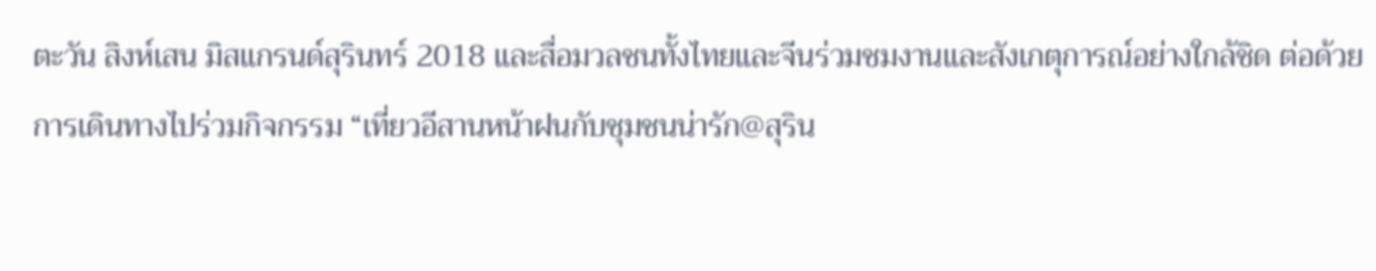ตะวัน สิงห์เสน มิสแกรนด์สุรินทร์ 2018 และสื่อมวลชนทั้งไทยและจีนร่วมชมงานและสังเกตุการณ์อย่างใกล้ชิด ต่อด้วยการเดินทางไปร่วมกิจกรรม “เที่ยวอีสานหน้าฝนกับชุมชนน่ารัก@สุริน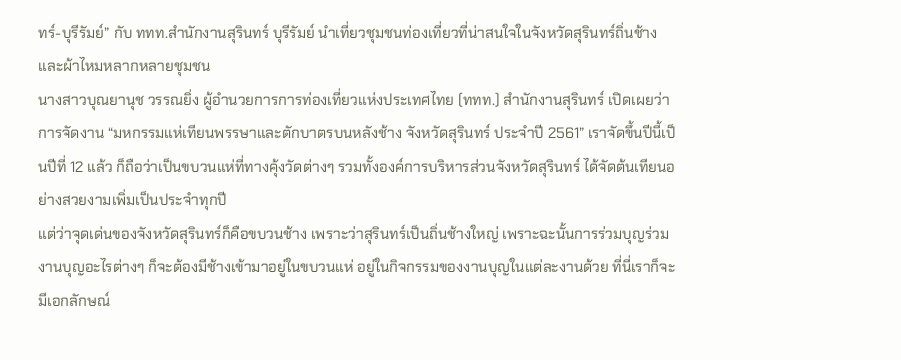ทร์-บุรีรัมย์” กับ ททท.สำนักงานสุรินทร์ บุรีรัมย์ นำเที่ยวชุมชนท่องเที่ยวที่น่าสนใจในจังหวัดสุรินทร์ถิ่นช้างและผ้าไหมหลากหลายชุมชน
นางสาวบุณยานุช วรรณยิ่ง ผู้อำนวยการการท่องเที่ยวแห่งประเทศไทย (ททท.) สำนักงานสุรินทร์ เปิดเผยว่า การจัดงาน “มหกรรมแห่เทียนพรรษาและตักบาตรบนหลังช้าง จังหวัดสุรินทร์ ประจำปี 2561” เราจัดขึ้นปีนี้เป็นปีที่ 12 แล้ว ก็ถือว่าเป็นขบวนแห่ที่ทางคุ้งวัดต่างๆ รวมทั้งองค์การบริหารส่วนจังหวัดสุรินทร์ ได้จัดต้นเทียนอย่างสวยงามเพิ่มเป็นประจำทุกปี
แต่ว่าจุดเด่นของจังหวัดสุรินทร์ก็คือขบวนช้าง เพราะว่าสุรินทร์เป็นถิ่นช้างใหญ่ เพราะฉะนั้นการร่วมบุญร่วมงานบุญอะไรต่างๆ ก็จะต้องมีช้างเข้ามาอยู่ในขบวนแห่ อยู่ในกิจกรรมของงานบุญในแต่ละงานด้วย ที่นี่เราก็จะมีเอกลักษณ์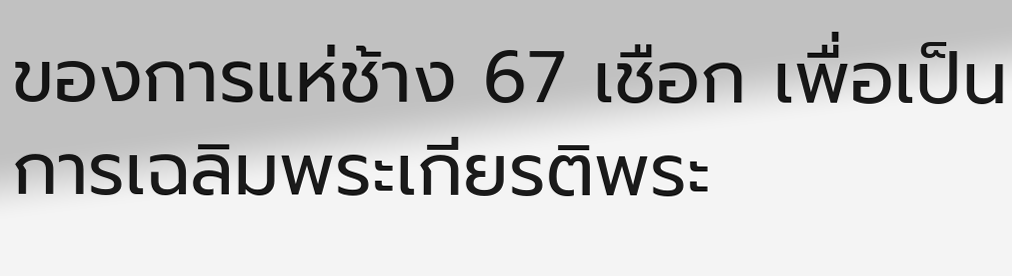ของการแห่ช้าง 67 เชือก เพื่อเป็นการเฉลิมพระเกียรติพระ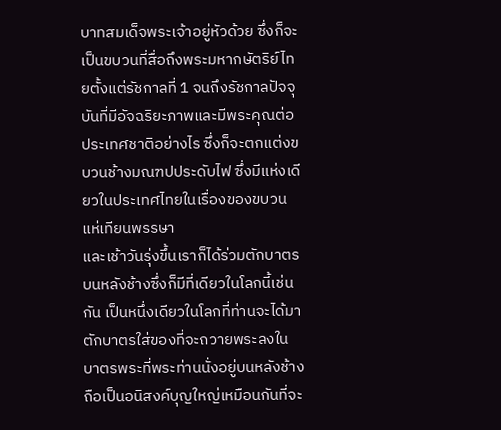บาทสมเด็จพระเจ้าอยู่หัวด้วย ซึ่งก็จะเป็นขบวนที่สื่อถึงพระมหากษัตริย์ไทยตั้งแต่รัชกาลที่ 1 จนถึงรัชกาลปัจจุบันที่มีอัจฉริยะภาพและมีพระคุณต่อประเทศชาติอย่างไร ซึ่งก็จะตกแต่งขบวนช้างมณฑปประดับไฟ ซึ่งมีแห่งเดียวในประเทศไทยในเรื่องของขบวนแห่เทียนพรรษา
และเช้าวันรุ่งขึ้นเราก็ได้ร่วมตักบาตรบนหลังช้างซึ่งก็มีที่เดียวในโลกนี้เช่นกัน เป็นหนึ่งเดียวในโลกที่ท่านจะได้มาตักบาตรใส่ของที่จะถวายพระลงในบาตรพระที่พระท่านนั่งอยู่บนหลังช้าง ถือเป็นอนิสงค์บุญใหญ่เหมือนกันที่จะ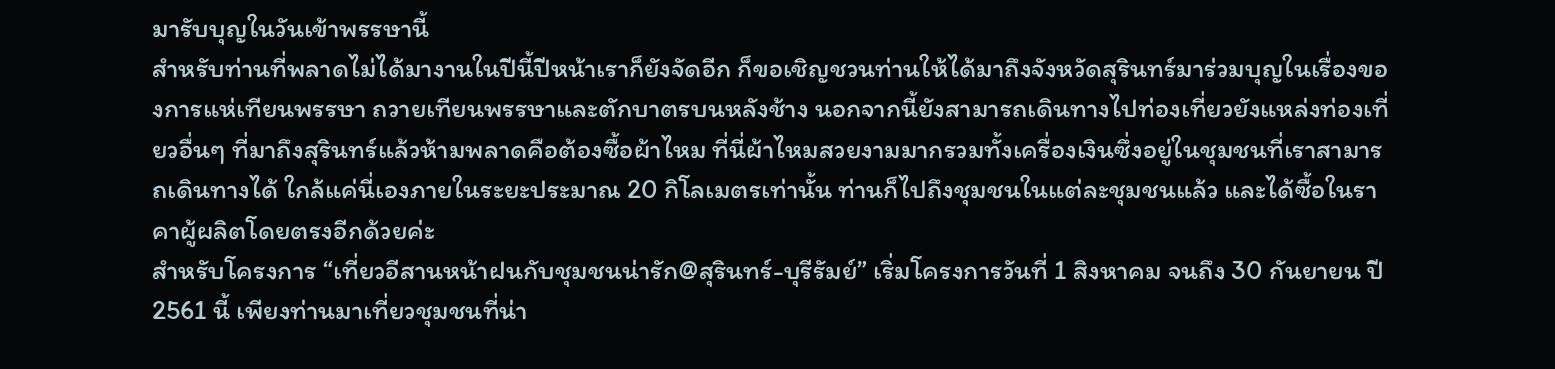มารับบุญในวันเข้าพรรษานี้
สำหรับท่านที่พลาดไม่ได้มางานในปีนี้ปีหน้าเราก็ยังจัดอีก ก็ขอเชิญชวนท่านให้ได้มาถึงจังหวัดสุรินทร์มาร่วมบุญในเรื่องของการแห่เทียนพรรษา ถวายเทียนพรรษาและตักบาตรบนหลังช้าง นอกจากนี้ยังสามารถเดินทางไปท่องเที่ยวยังแหล่งท่องเที่ยวอื่นๆ ที่มาถึงสุรินทร์แล้วห้ามพลาดคือต้องซื้อผ้าไหม ที่นี่ผ้าไหมสวยงามมากรวมทั้งเครื่องเงินซึ่งอยู่ในชุมชนที่เราสามารถเดินทางได้ ใกล้แค่นี่เองภายในระยะประมาณ 20 กิโลเมตรเท่านั้น ท่านก็ไปถึงชุมชนในแต่ละชุมชนแล้ว และได้ซื้อในราคาผู้ผลิตโดยตรงอีกด้วยค่ะ
สำหรับโครงการ “เที่ยวอีสานหน้าฝนกับชุมชนน่ารัก@สุรินทร์-บุรีรัมย์” เริ่มโครงการวันที่ 1 สิงหาคม จนถึง 30 กันยายน ปี 2561 นี้ เพียงท่านมาเที่ยวชุมชนที่น่า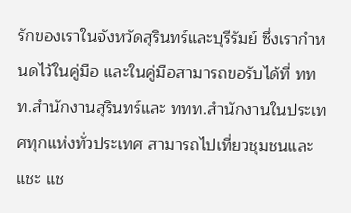รักของเราในจังหวัดสุรินทร์และบุรีรัมย์ ซึ่งเรากำหนดไว้ในคู่มือ และในคู่มือสามารถขอรับได้ที่ ททท.สำนักงานสุรินทร์และ ททท.สำนักงานในประเทศทุกแห่งทั่วประเทศ สามารถไปเที่ยวชุมชนและแชะ แช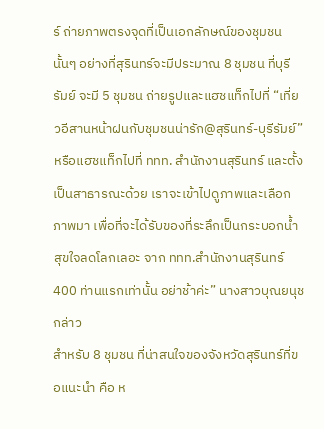ร์ ถ่ายภาพตรงจุดที่เป็นเอกลักษณ์ของชุมชนนั้นๆ อย่างที่สุรินทร์จะมีประมาณ 8 ชุมชน ที่บุรีรัมย์ จะมี 5 ชุมชน ถ่ายรูปและแฮชแท็กไปที่ “เที่ยวอีสานหน้าฝนกับชุมชนน่ารัก@สุรินทร์-บุรีรัมย์” หรือแฮชแท็กไปที่ ททท. สำนักงานสุรินทร์ และตั้งเป็นสาธารณะด้วย เราจะเข้าไปดูภาพและเลือกภาพมา เพื่อที่จะได้รับของที่ระลึกเป็นกระบอกน้ำสุขใจลดโลกเลอะ จาก ททท.สำนักงานสุรินทร์ 400 ท่านแรกเท่านั้น อย่าช้าค่ะ” นางสาวบุณยนุช กล่าว
สำหรับ 8 ชุมชน ที่น่าสนใจของจังหวัดสุรินทร์ที่ขอแนะนำ คือ ห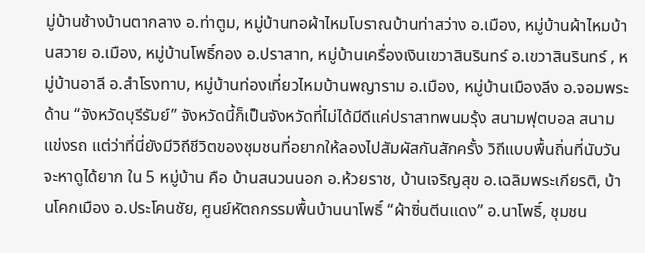มู่บ้านช้างบ้านตากลาง อ.ท่าตูม, หมู่บ้านทอผ้าไหมโบราณบ้านท่าสว่าง อ.เมือง, หมู่บ้านผ้าไหมบ้านสวาย อ.เมือง, หมู่บ้านโพธิ์กอง อ.ปราสาท, หมู่บ้านเครื่องเงินเขวาสินรินทร์ อ.เขวาสินรินทร์ , หมู่บ้านอาลี อ.สำโรงทาบ, หมู่บ้านท่องเที่ยวไหมบ้านพญาราม อ.เมือง, หมู่บ้านเมืองลีง อ.จอมพระ ด้าน “จังหวัดบุรีรัมย์” จังหวัดนี้ก็เป็นจังหวัดที่ไม่ได้มีดีแค่ปราสาทพนมรุ้ง สนามฟุตบอล สนามแข่งรถ แต่ว่าที่นี่ยังมีวิถีชีวิตของชุมชนที่อยากให้ลองไปสัมผัสกันสักครั้ง วิถีแบบพื้นถิ่นที่นับวันจะหาดูได้ยาก ใน 5 หมู่บ้าน คือ บ้านสนวนนอก อ.ห้วยราช, บ้านเจริญสุข อ.เฉลิมพระเกียรติ, บ้านโคกเมือง อ.ประโคนชัย, ศูนย์หัตถกรรมพื้นบ้านนาโพธิ์ “ผ้าซิ่นตีนแดง” อ.นาโพธิ์, ชุมชน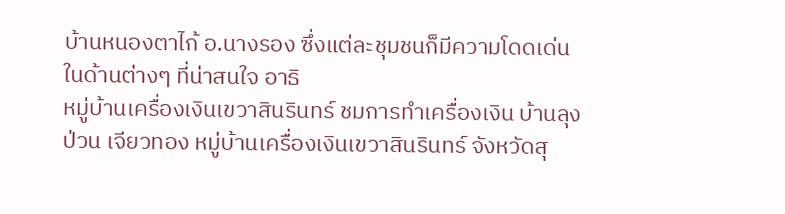บ้านหนองตาไก้ อ.นางรอง ซึ่งแต่ละชุมชนก็มีความโดดเด่นในด้านต่างๆ ที่น่าสนใจ อาธิ
หมู่บ้านเครื่องเงินเขวาสินรินทร์ ชมการทำเครื่องเงิน บ้านลุงป่วน เจียวทอง หมู่บ้านเครื่องเงินเขวาสินรินทร์ จังหวัดสุ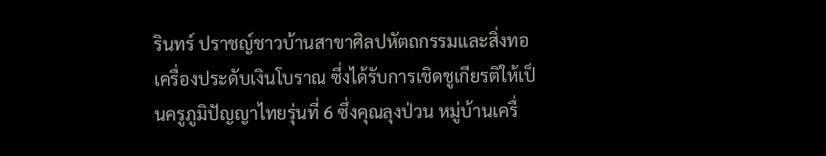รินทร์ ปราชญ์ชาวบ้านสาขาศิลปหัตถกรรมและสิ่งทอเครื่องประดับเงินโบราณ ซึ่งได้รับการเชิดชูเกียรติให้เป็นครูภูมิปัญญาไทยรุ่นที่ 6 ซึ่งคุณลุงป่วน หมู่บ้านเครื่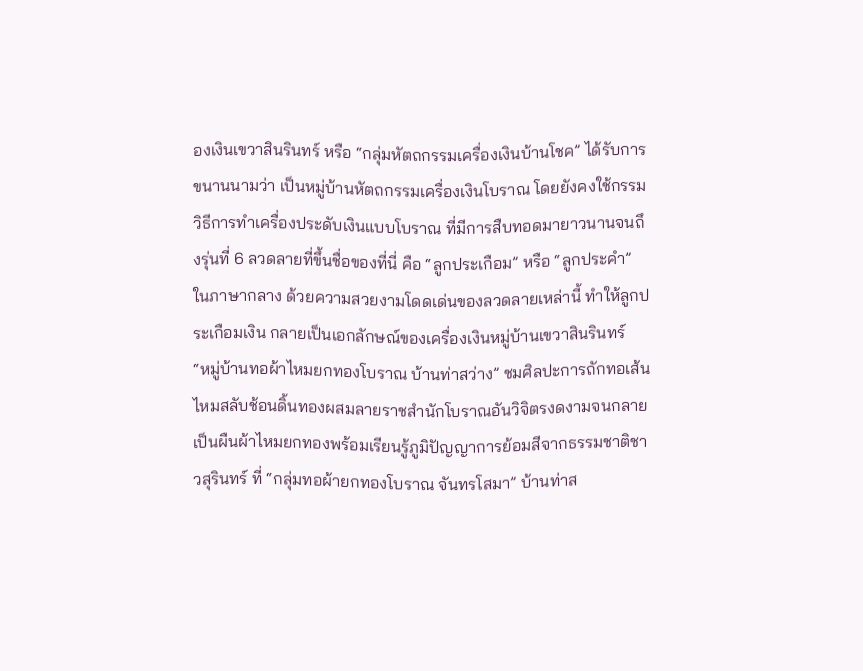องเงินเขวาสินรินทร์ หรือ “กลุ่มหัตถกรรมเครื่องเงินบ้านโชค” ได้รับการขนานนามว่า เป็นหมู่บ้านหัตถกรรมเครื่องเงินโบราณ โดยยังคงใช้กรรมวิธีการทำเครื่องประดับเงินแบบโบราณ ที่มีการสืบทอดมายาวนานจนถึงรุ่นที่ 6 ลวดลายที่ขึ้นชื่อของที่นี่ คือ “ลูกประเกือม” หรือ “ลูกประคำ” ในภาษากลาง ด้วยความสวยงามโดดเด่นของลวดลายเหล่านี้ ทำให้ลูกประเกือมเงิน กลายเป็นเอกลักษณ์ของเครื่องเงินหมู่บ้านเขวาสินรินทร์
“หมู่บ้านทอผ้าไหมยกทองโบราณ บ้านท่าสว่าง” ชมศิลปะการถักทอเส้นไหมสลับช้อนดิ้นทองผสมลายราชสำนักโบราณอันวิจิตรงดงามจนกลายเป็นผืนผ้าไหมยกทองพร้อมเรียนรู้ภูมิปัญญาการย้อมสีจากธรรมชาติชาวสุรินทร์ ที่ “กลุ่มทอผ้ายกทองโบราณ จันทรโสมา” บ้านท่าส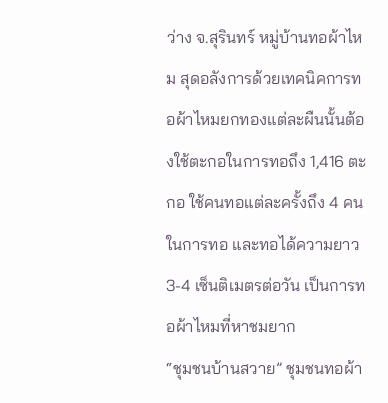ว่าง จ.สุรินทร์ หมู่บ้านทอผ้าไหม สุดอลังการด้วยเทคนิคการทอผ้าไหมยกทองแต่ละผืนนั้นต้องใช้ตะกอในการทอถึง 1,416 ตะกอ ใช้คนทอแต่ละครั้งถึง 4 คน ในการทอ และทอได้ความยาว 3-4 เซ็นติเมตรต่อวัน เป็นการทอผ้าไหมที่หาชมยาก
“ชุมชนบ้านสวาย” ชุมชนทอผ้า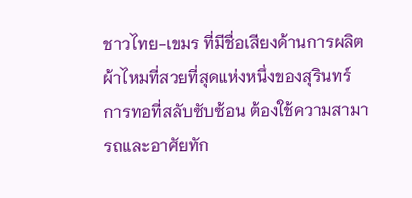ชาวไทย-เขมร ที่มีชื่อเสียงด้านการผลิตผ้าไหมที่สวยที่สุดแห่งหนึ่งของสุรินทร์ การทอที่สลับซับซ้อน ต้องใช้ความสามารถและอาศัยทัก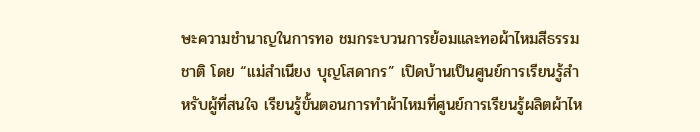ษะความชำนาญในการทอ ชมกระบวนการย้อมและทอผ้าไหมสีธรรมชาติ โดย “แม่สำเนียง บุญโสดากร” เปิดบ้านเป็นศูนย์การเรียนรู้สำหรับผู้ที่สนใจ เรียนรู้ขั้นตอนการทำผ้าไหมที่ศูนย์การเรียนรู้ผลิตผ้าไห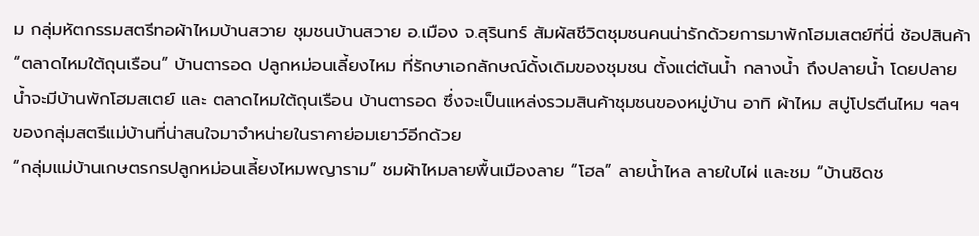ม กลุ่มหัตกรรมสตรีทอผ้าไหมบ้านสวาย ชุมชนบ้านสวาย อ.เมือง จ.สุรินทร์ สัมผัสชีวิตชุมชนคนน่ารักด้วยการมาพักโฮมเสตย์ที่นี่ ช้อปสินค้า “ตลาดไหมใต้ถุนเรือน” บ้านตารอด ปลูกหม่อนเลี้ยงไหม ที่รักษาเอกลักษณ์ดั้งเดิมของชุมชน ตั้งแต่ต้นน้ำ กลางน้ำ ถึงปลายน้ำ โดยปลายน้ำจะมีบ้านพักโฮมสเตย์ และ ตลาดไหมใต้ถุนเรือน บ้านตารอด ซึ่งจะเป็นแหล่งรวมสินค้าชุมชนของหมู่บ้าน อาทิ ผ้าไหม สบู่โปรตีนไหม ฯลฯ ของกลุ่มสตรีแม่บ้านที่น่าสนใจมาจำหน่ายในราคาย่อมเยาว์อีกด้วย
“กลุ่มแม่บ้านเกษตรกรปลูกหม่อนเลี้ยงไหมพญาราม” ชมผ้าไหมลายพื้นเมืองลาย “โฮล” ลายน้ำไหล ลายใบไผ่ และชม “บ้านชิดช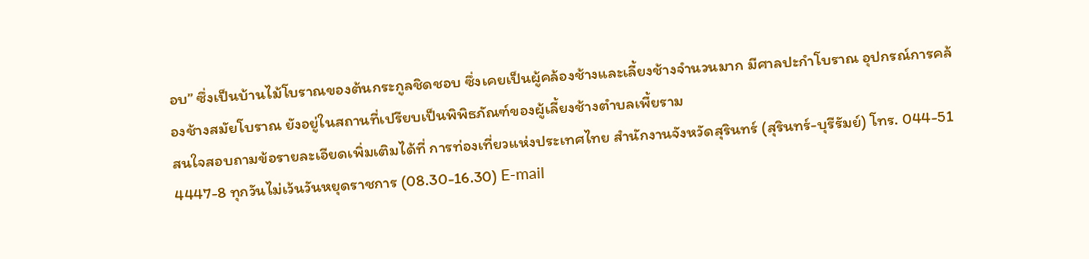อบ” ซึ่งเป็นบ้านไม้โบราณของต้นกระกูลชิดชอบ ซึ่งเคยเป็นผู้คล้องช้างและเลี้ยงช้างจำนวนมาก มีศาลปะกำโบราณ อุปกรณ์การคล้องช้างสมัยโบราณ ยังอยู่ในสถานที่เปรียบเป็นพิพิธภัณฑ์ของผู้เลี้ยงช้างตำบลเพี้ยราม
สนใจสอบถามข้อรายละเอียดเพิ่มเติมได้ที่ การท่องเที่ยวแห่งประเทศไทย สำนักงานจังหวัดสุรินทร์ (สุรินทร์-บุรีรัมย์) โทร. 044-51 4447-8 ทุกวันไม่เว้นวันหยุดราชการ (08.30-16.30) E-mail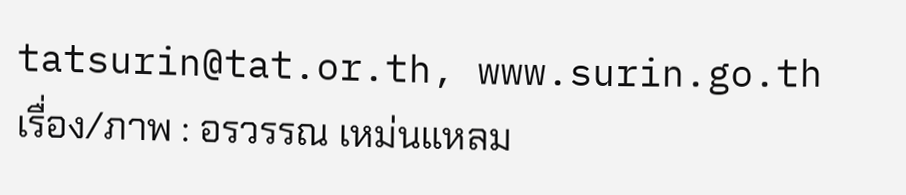tatsurin@tat.or.th, www.surin.go.th
เรื่อง/ภาพ : อรวรรณ เหม่นแหลม